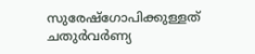സുരേഷ്‌ഗോപിക്കുള്ളത് ചതുർവർണ്യ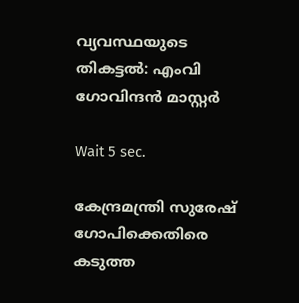വ്യവസ്ഥയുടെ തികട്ടൽ: എംവി ഗോവിന്ദൻ മാസ്റ്റർ

Wait 5 sec.

കേന്ദ്രമന്ത്രി സുരേഷ് ഗോപിക്കെതിരെ കടുത്ത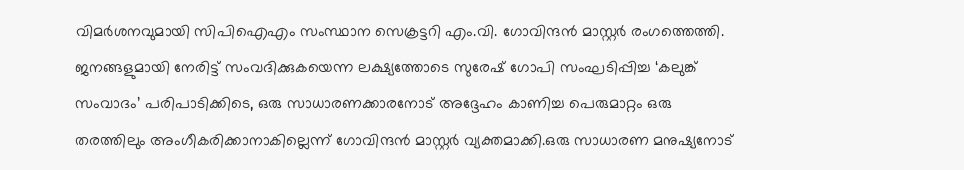വിമർശനവുമായി സിപിഐഎം സംസ്ഥാന സെക്രട്ടറി എം.വി. ഗോവിന്ദൻ മാസ്റ്റർ രംഗത്തെത്തി. ജനങ്ങളുമായി നേരിട്ട് സംവദിക്കുകയെന്ന ലക്ഷ്യത്തോടെ സുരേഷ് ഗോപി സംഘടിപ്പിച്ച ‘കലുങ്ക് സംവാദം’ പരിപാടിക്കിടെ, ഒരു സാധാരണക്കാരനോട് അദ്ദേഹം കാണിച്ച പെരുമാറ്റം ഒരു തരത്തിലും അംഗീകരിക്കാനാകില്ലെന്ന് ഗോവിന്ദൻ മാസ്റ്റർ വ്യക്തമാക്കി.ഒരു സാധാരണ മനുഷ്യനോട്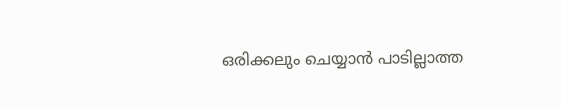ഒരിക്കലും ചെയ്യാൻ പാടില്ലാത്ത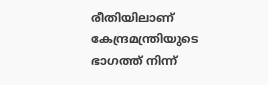രീതിയിലാണ് കേന്ദ്രമന്ത്രിയുടെ ഭാഗത്ത് നിന്ന്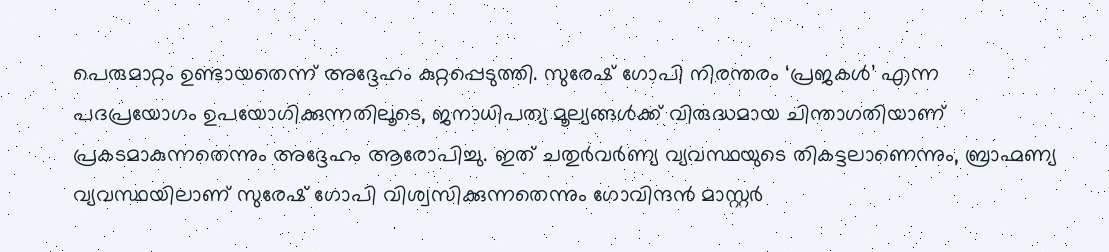പെരുമാറ്റം ഉണ്ടായതെന്ന് അദ്ദേഹം കുറ്റപ്പെടുത്തി. സുരേഷ് ഗോപി നിരന്തരം ‘പ്രജകൾ’ എന്ന പദപ്രയോഗം ഉപയോഗിക്കുന്നതിലൂടെ, ജനാധിപത്യ മൂല്യങ്ങൾക്ക് വിരുദ്ധമായ ചിന്താഗതിയാണ് പ്രകടമാകുന്നതെന്നും അദ്ദേഹം ആരോപിച്ചു. ഇത് ചതുർവർണ്യ വ്യവസ്ഥയുടെ തികട്ടലാണെന്നും, ബ്രാഹ്മണ്യ വ്യവസ്ഥയിലാണ് സുരേഷ് ഗോപി വിശ്വസിക്കുന്നതെന്നും ഗോവിന്ദൻ മാസ്റ്റർ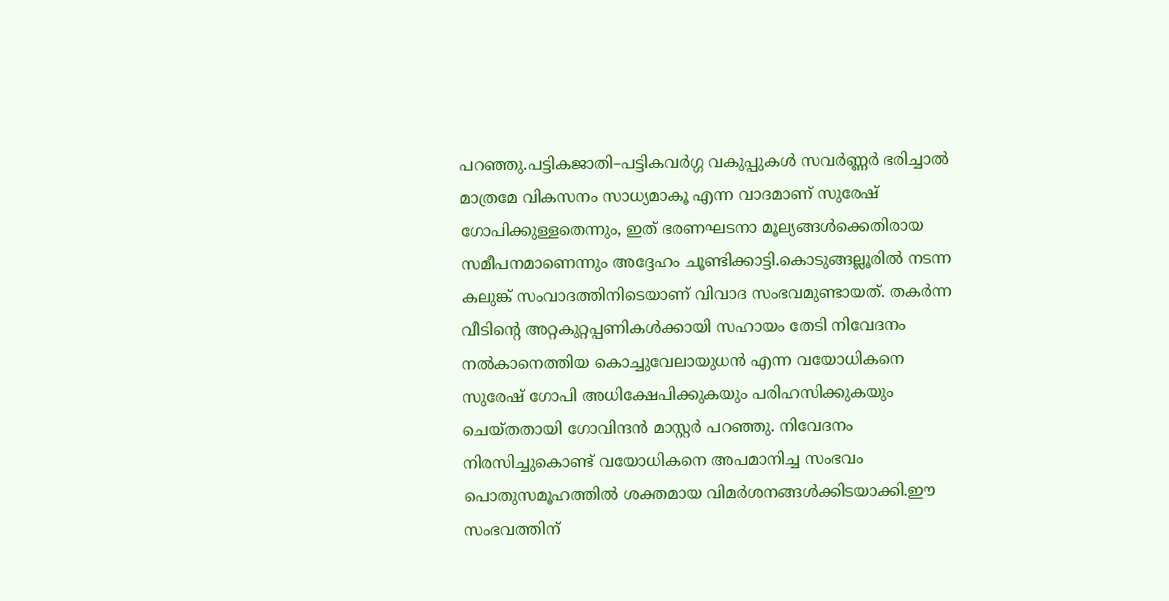പറഞ്ഞു.പട്ടികജാതി–പട്ടികവർഗ്ഗ വകുപ്പുകൾ സവർണ്ണർ ഭരിച്ചാൽ മാത്രമേ വികസനം സാധ്യമാകൂ എന്ന വാദമാണ് സുരേഷ് ഗോപിക്കുള്ളതെന്നും, ഇത് ഭരണഘടനാ മൂല്യങ്ങൾക്കെതിരായ സമീപനമാണെന്നും അദ്ദേഹം ചൂണ്ടിക്കാട്ടി.കൊടുങ്ങല്ലൂരിൽ നടന്ന കലുങ്ക് സംവാദത്തിനിടെയാണ് വിവാദ സംഭവമുണ്ടായത്. തകർന്ന വീടിന്റെ അറ്റകുറ്റപ്പണികൾക്കായി സഹായം തേടി നിവേദനം നൽകാനെത്തിയ കൊച്ചുവേലായുധൻ എന്ന വയോധികനെ സുരേഷ് ഗോപി അധിക്ഷേപിക്കുകയും പരിഹസിക്കുകയും ചെയ്തതായി ഗോവിന്ദൻ മാസ്റ്റർ പറഞ്ഞു. നിവേദനം നിരസിച്ചുകൊണ്ട് വയോധികനെ അപമാനിച്ച സംഭവം പൊതുസമൂഹത്തിൽ ശക്തമായ വിമർശനങ്ങൾക്കിടയാക്കി.ഈ സംഭവത്തിന്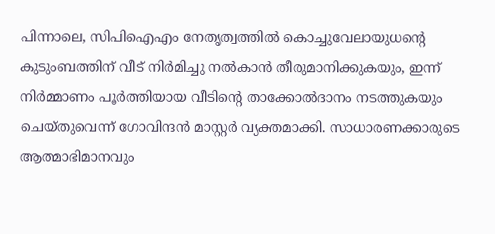പിന്നാലെ, സിപിഐഎം നേതൃത്വത്തിൽ കൊച്ചുവേലായുധന്റെ കുടുംബത്തിന് വീട് നിർമിച്ചു നൽകാൻ തീരുമാനിക്കുകയും, ഇന്ന് നിർമ്മാണം പൂർത്തിയായ വീടിന്റെ താക്കോൽദാനം നടത്തുകയും ചെയ്തുവെന്ന് ഗോവിന്ദൻ മാസ്റ്റർ വ്യക്തമാക്കി. സാധാരണക്കാരുടെ ആത്മാഭിമാനവും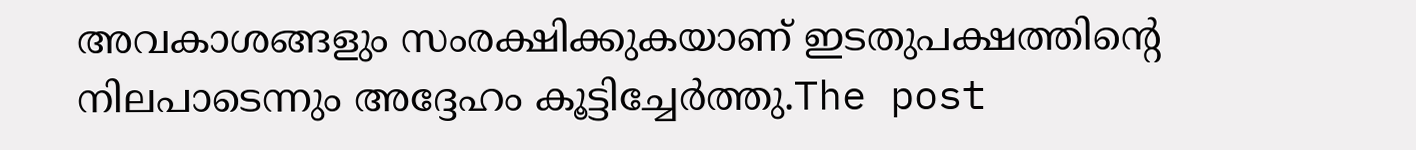അവകാശങ്ങളും സംരക്ഷിക്കുകയാണ് ഇടതുപക്ഷത്തിന്റെ നിലപാടെന്നും അദ്ദേഹം കൂട്ടിച്ചേർത്തു.The post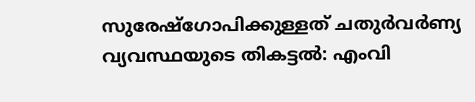സുരേഷ്‌ഗോപിക്കുള്ളത് ചതുർവർണ്യ വ്യവസ്ഥയുടെ തികട്ടൽ: എംവി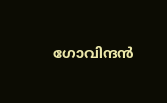ഗോവിന്ദൻ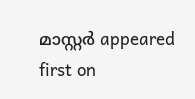മാസ്റ്റർ appeared first on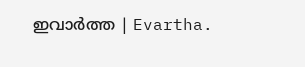ഇവാർത്ത | Evartha.